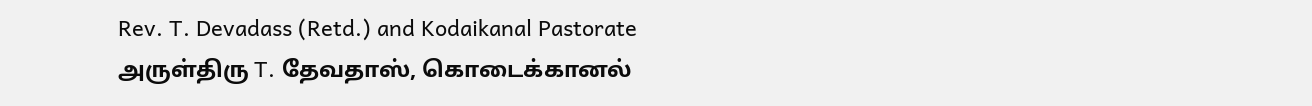Rev. T. Devadass (Retd.) and Kodaikanal Pastorate
அருள்திரு T. தேவதாஸ், கொடைக்கானல்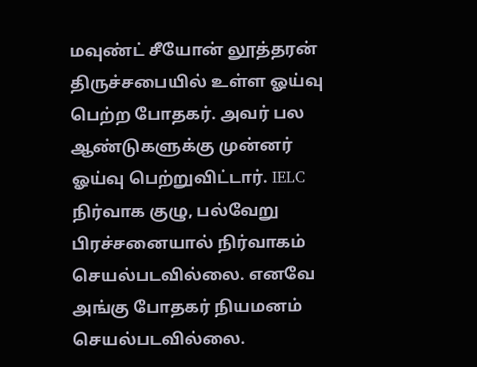மவுண்ட் சீயோன் லூத்தரன் திருச்சபையில் உள்ள ஓய்வு பெற்ற போதகர். அவர் பல ஆண்டுகளுக்கு முன்னர் ஓய்வு பெற்றுவிட்டார். IELC நிர்வாக குழு, பல்வேறு பிரச்சனையால் நிர்வாகம் செயல்படவில்லை. எனவே அங்கு போதகர் நியமனம் செயல்படவில்லை.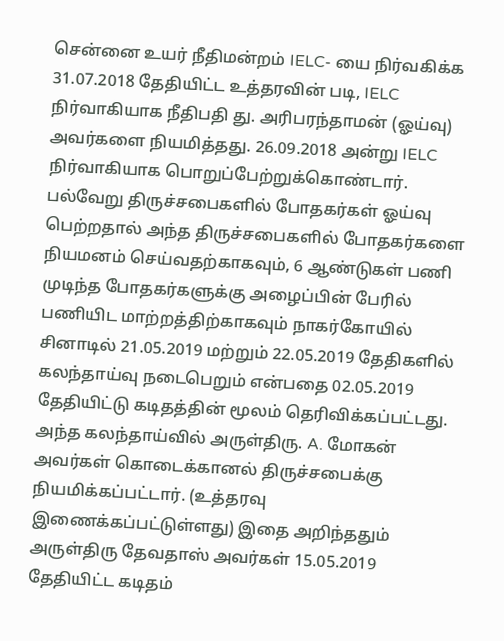சென்னை உயர் நீதிமன்றம் IELC- யை நிர்வகிக்க 31.07.2018 தேதியிட்ட உத்தரவின் படி, IELC நிர்வாகியாக நீதிபதி து. அரிபரந்தாமன் (ஓய்வு) அவர்களை நியமித்தது. 26.09.2018 அன்று IELC நிர்வாகியாக பொறுப்பேற்றுக்கொண்டார். பல்வேறு திருச்சபைகளில் போதகர்கள் ஓய்வு பெற்றதால் அந்த திருச்சபைகளில் போதகர்களை நியமனம் செய்வதற்காகவும், 6 ஆண்டுகள் பணி முடிந்த போதகர்களுக்கு அழைப்பின் பேரில் பணியிட மாற்றத்திற்காகவும் நாகர்கோயில் சினாடில் 21.05.2019 மற்றும் 22.05.2019 தேதிகளில் கலந்தாய்வு நடைபெறும் என்பதை 02.05.2019 தேதியிட்டு கடிதத்தின் மூலம் தெரிவிக்கப்பட்டது.
அந்த கலந்தாய்வில் அருள்திரு. A. மோகன் அவர்கள் கொடைக்கானல் திருச்சபைக்கு நியமிக்கப்பட்டார். (உத்தரவு இணைக்கப்பட்டுள்ளது) இதை அறிந்ததும் அருள்திரு தேவதாஸ் அவர்கள் 15.05.2019 தேதியிட்ட கடிதம்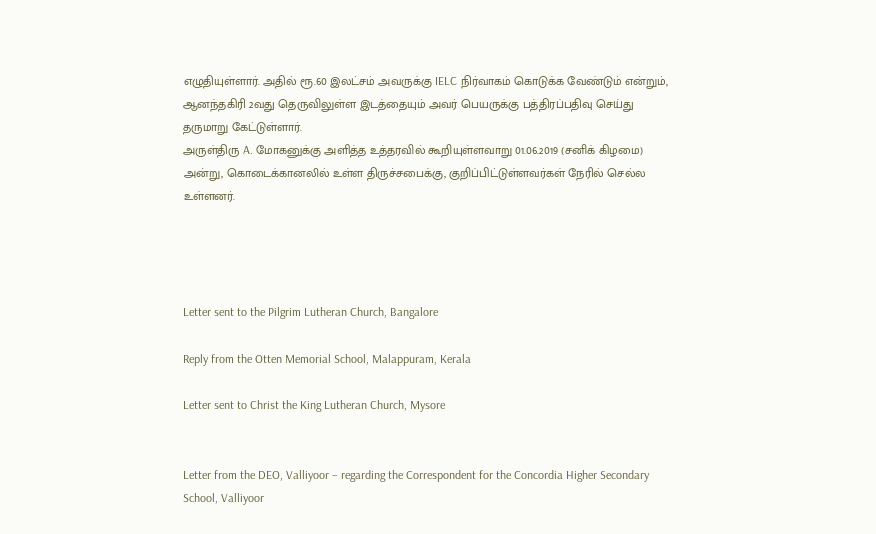எழுதியுள்ளார். அதில் ரூ.60 இலட்சம் அவருக்கு IELC நிர்வாகம் கொடுக்க வேண்டும் என்றும், ஆனந்தகிரி 2வது தெருவிலுள்ள இடத்தையும் அவர் பெயருக்கு பத்திரப்பதிவு செய்து தருமாறு கேட்டுள்ளார்.
அருள்திரு A. மோகனுக்கு அளித்த உத்தரவில் கூறியுள்ளவாறு 01.06.2019 (சனிக் கிழமை) அன்று, கொடைக்கானலில் உள்ள திருச்சபைக்கு, குறிப்பிட்டுள்ளவர்கள் நேரில் செல்ல உள்ளனர்.




Letter sent to the Pilgrim Lutheran Church, Bangalore

Reply from the Otten Memorial School, Malappuram, Kerala

Letter sent to Christ the King Lutheran Church, Mysore


Letter from the DEO, Valliyoor – regarding the Correspondent for the Concordia Higher Secondary School, Valliyoor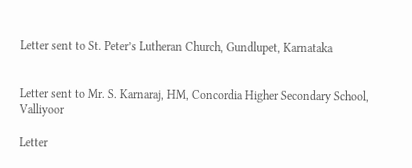Letter sent to St. Peter’s Lutheran Church, Gundlupet, Karnataka


Letter sent to Mr. S. Karnaraj, HM, Concordia Higher Secondary School, Valliyoor

Letter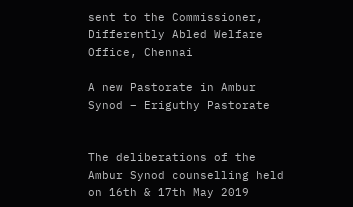sent to the Commissioner, Differently Abled Welfare Office, Chennai

A new Pastorate in Ambur Synod – Eriguthy Pastorate


The deliberations of the Ambur Synod counselling held on 16th & 17th May 2019